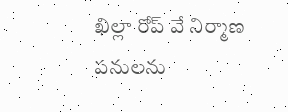ఖిల్లా రోప్ వే నిర్మాణ పనులను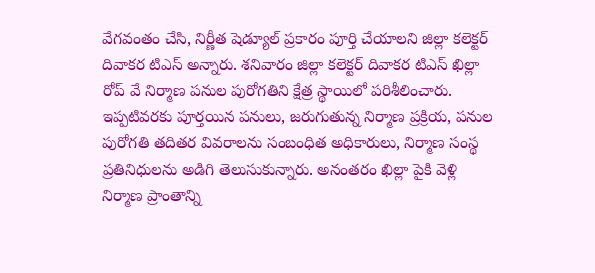వేగవంతం చేసి, నిర్ణీత షెడ్యూల్ ప్రకారం పూర్తి చేయాలని జిల్లా కలెక్టర్ దివాకర టిఎస్ అన్నారు. శనివారం జిల్లా కలెక్టర్ దివాకర టిఎస్ ఖిల్లా రోప్ వే నిర్మాణ పనుల పురోగతిని క్షేత్ర స్థాయిలో పరిశీలించారు. ఇప్పటివరకు పూర్తయిన పనులు, జరుగుతున్న నిర్మాణ ప్రక్రియ, పనుల పురోగతి తదితర వివరాలను సంబంధిత అధికారులు, నిర్మాణ సంస్థ ప్రతినిధులను అడిగి తెలుసుకున్నారు. అనంతరం ఖిల్లా పైకి వెళ్లి నిర్మాణ ప్రాంతాన్ని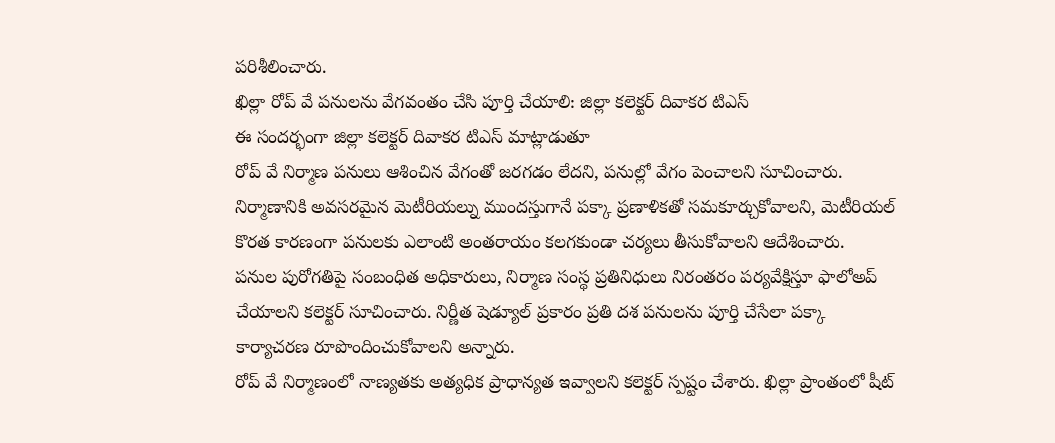పరిశీలించారు.
ఖిల్లా రోప్ వే పనులను వేగవంతం చేసి పూర్తి చేయాలి: జిల్లా కలెక్టర్ దివాకర టిఎస్
ఈ సందర్భంగా జిల్లా కలెక్టర్ దివాకర టిఎస్ మాట్లాడుతూ
రోప్ వే నిర్మాణ పనులు ఆశించిన వేగంతో జరగడం లేదని, పనుల్లో వేగం పెంచాలని సూచించారు. నిర్మాణానికి అవసరమైన మెటీరియల్ను ముందస్తుగానే పక్కా ప్రణాళికతో సమకూర్చుకోవాలని, మెటీరియల్ కొరత కారణంగా పనులకు ఎలాంటి అంతరాయం కలగకుండా చర్యలు తీసుకోవాలని ఆదేశించారు.
పనుల పురోగతిపై సంబంధిత అధికారులు, నిర్మాణ సంస్థ ప్రతినిధులు నిరంతరం పర్యవేక్షిస్తూ ఫాలోఅప్ చేయాలని కలెక్టర్ సూచించారు. నిర్ణీత షెడ్యూల్ ప్రకారం ప్రతి దశ పనులను పూర్తి చేసేలా పక్కా కార్యాచరణ రూపొందించుకోవాలని అన్నారు.
రోప్ వే నిర్మాణంలో నాణ్యతకు అత్యధిక ప్రాధాన్యత ఇవ్వాలని కలెక్టర్ స్పష్టం చేశారు. ఖిల్లా ప్రాంతంలో షీట్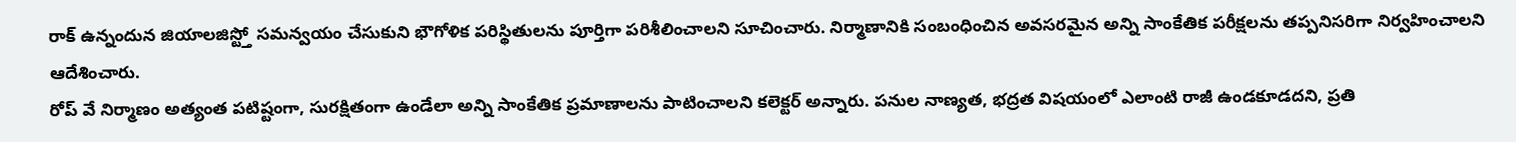రాక్ ఉన్నందున జియాలజిస్ట్తో సమన్వయం చేసుకుని భౌగోళిక పరిస్థితులను పూర్తిగా పరిశీలించాలని సూచించారు. నిర్మాణానికి సంబంధించిన అవసరమైన అన్ని సాంకేతిక పరీక్షలను తప్పనిసరిగా నిర్వహించాలని ఆదేశించారు.
రోప్ వే నిర్మాణం అత్యంత పటిష్టంగా, సురక్షితంగా ఉండేలా అన్ని సాంకేతిక ప్రమాణాలను పాటించాలని కలెక్టర్ అన్నారు. పనుల నాణ్యత, భద్రత విషయంలో ఎలాంటి రాజీ ఉండకూడదని, ప్రతి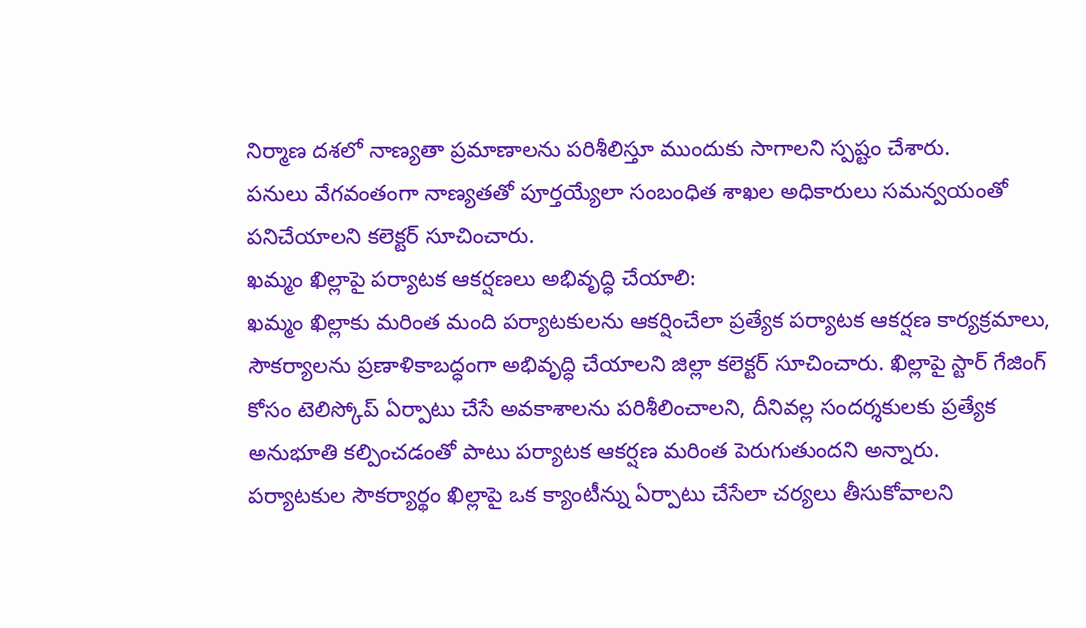నిర్మాణ దశలో నాణ్యతా ప్రమాణాలను పరిశీలిస్తూ ముందుకు సాగాలని స్పష్టం చేశారు.
పనులు వేగవంతంగా నాణ్యతతో పూర్తయ్యేలా సంబంధిత శాఖల అధికారులు సమన్వయంతో పనిచేయాలని కలెక్టర్ సూచించారు.
ఖమ్మం ఖిల్లాపై పర్యాటక ఆకర్షణలు అభివృద్ధి చేయాలి:
ఖమ్మం ఖిల్లాకు మరింత మంది పర్యాటకులను ఆకర్షించేలా ప్రత్యేక పర్యాటక ఆకర్షణ కార్యక్రమాలు, సౌకర్యాలను ప్రణాళికాబద్ధంగా అభివృద్ధి చేయాలని జిల్లా కలెక్టర్ సూచించారు. ఖిల్లాపై స్టార్ గేజింగ్ కోసం టెలిస్కోప్ ఏర్పాటు చేసే అవకాశాలను పరిశీలించాలని, దీనివల్ల సందర్శకులకు ప్రత్యేక అనుభూతి కల్పించడంతో పాటు పర్యాటక ఆకర్షణ మరింత పెరుగుతుందని అన్నారు.
పర్యాటకుల సౌకర్యార్థం ఖిల్లాపై ఒక క్యాంటీన్ను ఏర్పాటు చేసేలా చర్యలు తీసుకోవాలని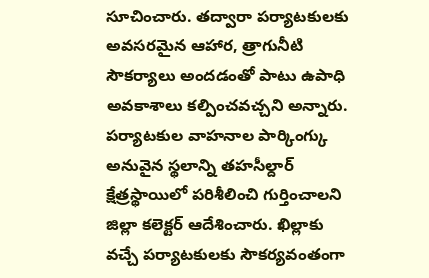సూచించారు. తద్వారా పర్యాటకులకు అవసరమైన ఆహార, త్రాగునీటి సౌకర్యాలు అందడంతో పాటు ఉపాధి అవకాశాలు కల్పించవచ్చని అన్నారు.
పర్యాటకుల వాహనాల పార్కింగ్కు అనువైన స్థలాన్ని తహసీల్దార్ క్షేత్రస్థాయిలో పరిశీలించి గుర్తించాలని జిల్లా కలెక్టర్ ఆదేశించారు. ఖిల్లాకు వచ్చే పర్యాటకులకు సౌకర్యవంతంగా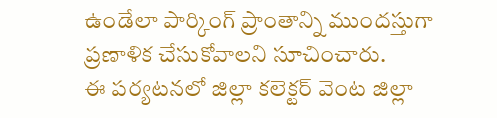ఉండేలా పార్కింగ్ ప్రాంతాన్ని ముందస్తుగా ప్రణాళిక చేసుకోవాలని సూచించారు.
ఈ పర్యటనలో జిల్లా కలెక్టర్ వెంట జిల్లా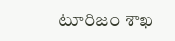టూరిజం శాఖ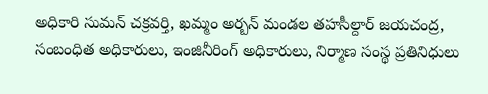అధికారి సుమన్ చక్రవర్తి, ఖమ్మం అర్బన్ మండల తహసీల్దార్ జయచంద్ర, సంబంధిత అధికారులు, ఇంజినీరింగ్ అధికారులు, నిర్మాణ సంస్థ ప్రతినిధులు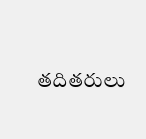తదితరులు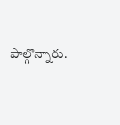పాల్గొన్నారు.